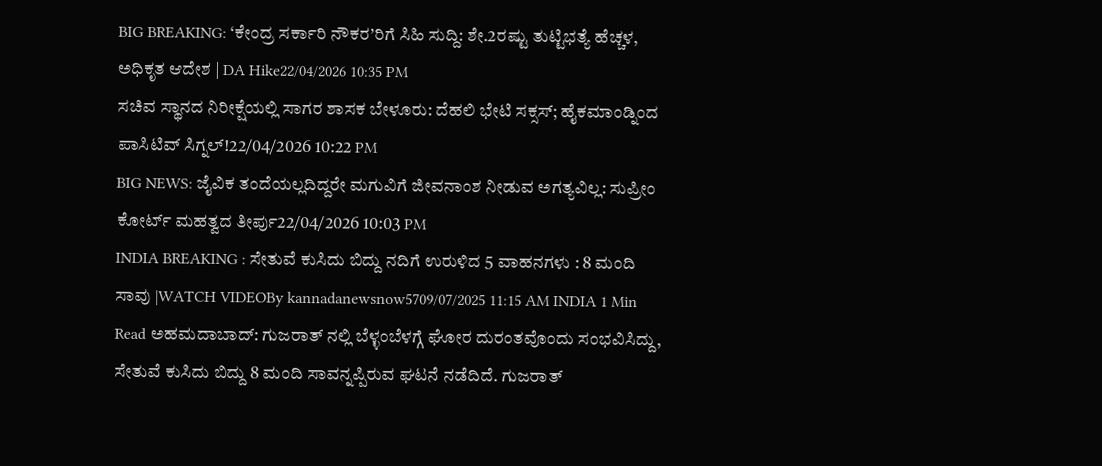BIG BREAKING: ‘ಕೇಂದ್ರ ಸರ್ಕಾರಿ ನೌಕರ’ರಿಗೆ ಸಿಹಿ ಸುದ್ದಿ: ಶೇ.2ರಷ್ಟು ತುಟ್ಟಿಭತ್ಯೆ ಹೆಚ್ಚಳ, ಅಧಿಕೃತ ಆದೇಶ | DA Hike22/04/2026 10:35 PM
ಸಚಿವ ಸ್ಥಾನದ ನಿರೀಕ್ಷೆಯಲ್ಲಿ ಸಾಗರ ಶಾಸಕ ಬೇಳೂರು: ದೆಹಲಿ ಭೇಟಿ ಸಕ್ಸಸ್; ಹೈಕಮಾಂಡ್ನಿಂದ ಪಾಸಿಟಿವ್ ಸಿಗ್ನಲ್!22/04/2026 10:22 PM
BIG NEWS: ಜೈವಿಕ ತಂದೆಯಲ್ಲದಿದ್ದರೇ ಮಗುವಿಗೆ ಜೀವನಾಂಶ ನೀಡುವ ಅಗತ್ಯವಿಲ್ಲ: ಸುಪ್ರೀಂ ಕೋರ್ಟ್ ಮಹತ್ವದ ತೀರ್ಪು22/04/2026 10:03 PM
INDIA BREAKING : ಸೇತುವೆ ಕುಸಿದು ಬಿದ್ದು ನದಿಗೆ ಉರುಳಿದ 5 ವಾಹನಗಳು : 8 ಮಂದಿ ಸಾವು |WATCH VIDEOBy kannadanewsnow5709/07/2025 11:15 AM INDIA 1 Min Read ಅಹಮದಾಬಾದ್: ಗುಜರಾತ್ ನಲ್ಲಿ ಬೆಳ್ಳಂಬೆಳಗ್ಗೆ ಘೋರ ದುರಂತವೊಂದು ಸಂಭವಿಸಿದ್ದು, ಸೇತುವೆ ಕುಸಿದು ಬಿದ್ದು 8 ಮಂದಿ ಸಾವನ್ನಪ್ಪಿರುವ ಘಟನೆ ನಡೆದಿದೆ. ಗುಜರಾತ್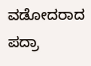ವಡೋದರಾದ ಪದ್ರಾ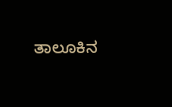ತಾಲೂಕಿನ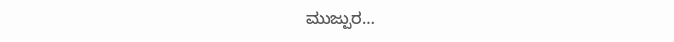ಮುಜ್ಪುರ…